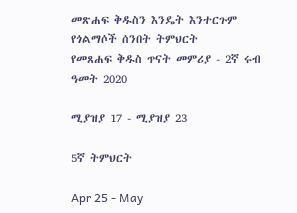መጽሐፍ ቅዱስን እንዴት እንተርጉም
የጎልማሶች ሰንበት ትምህርት
የመጸሐፍ ቅዱስ ጥናት መምሪያ - 2ኛ ሩብ ዓመት 2020

ሚያዝያ 17 - ሚያዝያ 23

5ኛ ትምህርት

Apr 25 - May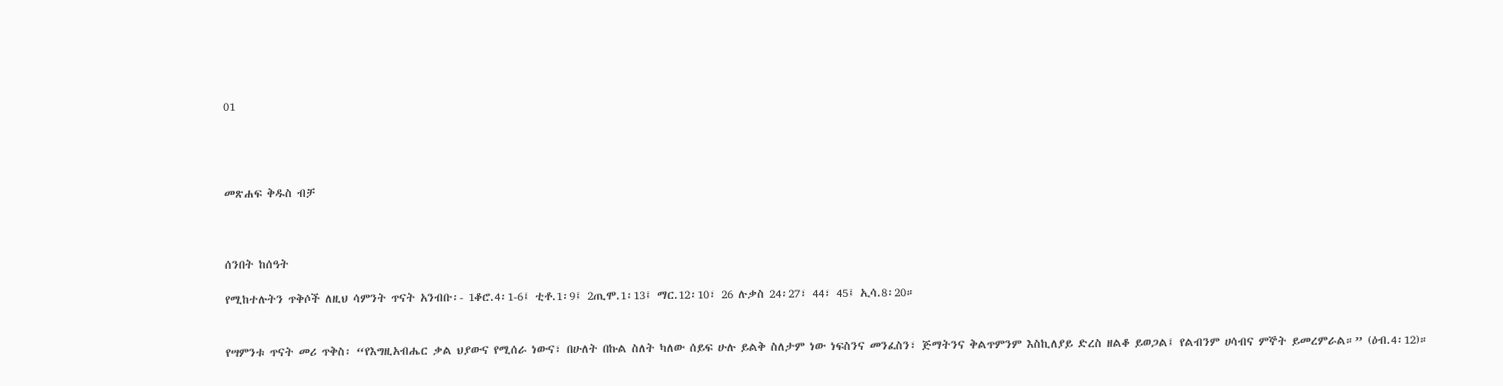01




መጽሐፍ ቅዱስ ብቻ



ሰንበት ከሰዓት

የሚከተሉትን ጥቅሶች ለዚህ ሳምንት ጥናት አንብቡ፡- 1ቆሮ.4፡1-6፤ ቲቶ.1፡9፤ 2ጢሞ.1፡13፤ ማር.12፡10፣ 26 ሉቃስ 24፡27፣ 44፣ 45፤ ኢሳ.8፡20።


የሣምንቱ ጥናት መሪ ጥቅስ፡ “የእግዚአብሔር ቃል ህያውና የሚሰራ ነውና፣ በሁለት በኩል ስለት ካለው ሰይፍ ሁሉ ይልቅ ስለታም ነው ነፍስንና መንፈስን፣ ጅማትንና ቅልጥምንም እስኪለያይ ድረስ ዘልቆ ይወጋል፤ የልብንም ሀሳብና ምኞት ይመረምራል።” (ዕብ.4፡12)።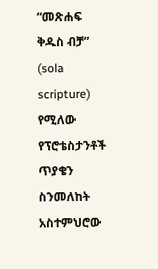“መጽሐፍ ቅዱስ ብቻ” (sola scripture) የሚለው የፕሮቴስታንቶች ጥያቄን ስንመለከት አስተምህሮው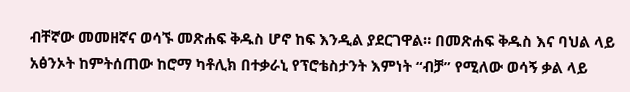ብቸኛው መመዘኛና ወሳኙ መጽሐፍ ቅዱስ ሆኖ ከፍ እንዲል ያደርገዋል። በመጽሐፍ ቅዱስ እና ባህል ላይ አፅንኦት ከምትሰጠው ከሮማ ካቶሊክ በተቃራኒ የፕሮቴስታንት እምነት “ብቻ” የሚለው ወሳኝ ቃል ላይ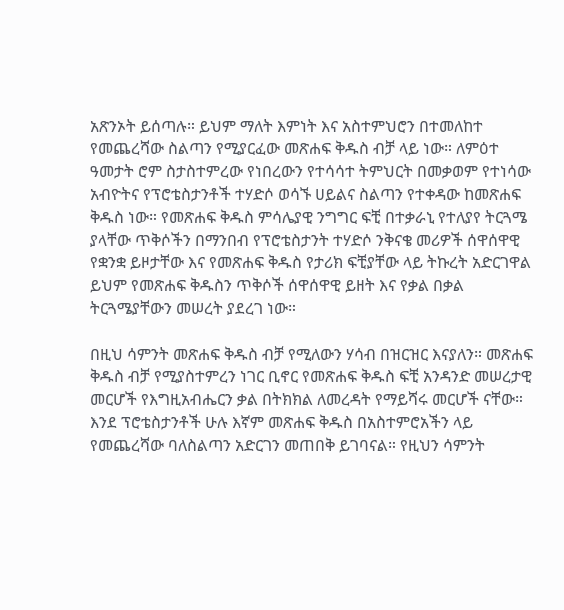አጽንኦት ይሰጣሉ። ይህም ማለት እምነት እና አስተምህሮን በተመለከተ የመጨረሻው ስልጣን የሚያርፈው መጽሐፍ ቅዱስ ብቻ ላይ ነው። ለምዕተ ዓመታት ሮም ስታስተምረው የነበረውን የተሳሳተ ትምህርት በመቃወም የተነሳው አብዮትና የፕሮቴስታንቶች ተሃድሶ ወሳኙ ሀይልና ስልጣን የተቀዳው ከመጽሐፍ ቅዱስ ነው። የመጽሐፍ ቅዱስ ምሳሌያዊ ንግግር ፍቺ በተቃራኒ የተለያየ ትርጓሜ ያላቸው ጥቅሶችን በማንበብ የፕሮቴስታንት ተሃድሶ ንቅናቄ መሪዎች ሰዋሰዋዊ የቋንቋ ይዞታቸው እና የመጽሐፍ ቅዱስ የታሪክ ፍቺያቸው ላይ ትኩረት አድርገዋል ይህም የመጽሐፍ ቅዱስን ጥቅሶች ሰዋሰዋዊ ይዘት እና የቃል በቃል ትርጓሜያቸውን መሠረት ያደረገ ነው።

በዚህ ሳምንት መጽሐፍ ቅዱስ ብቻ የሚለውን ሃሳብ በዝርዝር እናያለን። መጽሐፍ ቅዱስ ብቻ የሚያስተምረን ነገር ቢኖር የመጽሐፍ ቅዱስ ፍቺ አንዳንድ መሠረታዊ መርሆች የእግዚአብሔርን ቃል በትክክል ለመረዳት የማይሻሩ መርሆች ናቸው። እንደ ፕሮቴስታንቶች ሁሉ እኛም መጽሐፍ ቅዱስ በአስተምሮአችን ላይ የመጨረሻው ባለስልጣን አድርገን መጠበቅ ይገባናል። የዚህን ሳምንት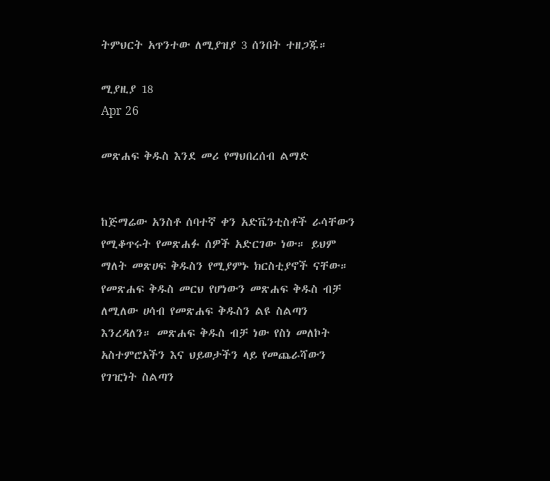ትምህርት አጥንተው ለሚያዝያ 3 ሰንበት ተዘጋጁ።

ሚያዚያ 18
Apr 26

መጽሐፍ ቅዱስ እንደ መሪ የማህበረሰብ ልማድ


ከጅማሬው አንስቶ ሰባተኛ ቀን አድቬንቲስቶች ራሳቸውን የሚቆጥሩት የመጽሐፉ ሰዎች አድርገው ነው። ይህም ማለት መጽሀፍ ቅዱስን የሚያምኑ ክርስቲያኖች ናቸው። የመጽሐፍ ቅዱስ መርህ የሆነውን መጽሐፍ ቅዱስ ብቻ ለሚለው ሀሳብ የመጽሐፍ ቅዱስን ልዩ ስልጣን እንረዳለን። መጽሐፍ ቅዱስ ብቻ ነው የስነ መለኮት አስተምሮአችን እና ህይወታችን ላይ የመጨራሻውን የገዢነት ስልጣን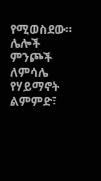የሚወስደው። ሌሎች ምንጮች ለምሳሌ የሃይማኖት ልምምድ፣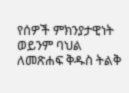የሰዎች ምክንያታዊነት ወይንም ባህል ለመጽሐፍ ቅዱስ ትልቅ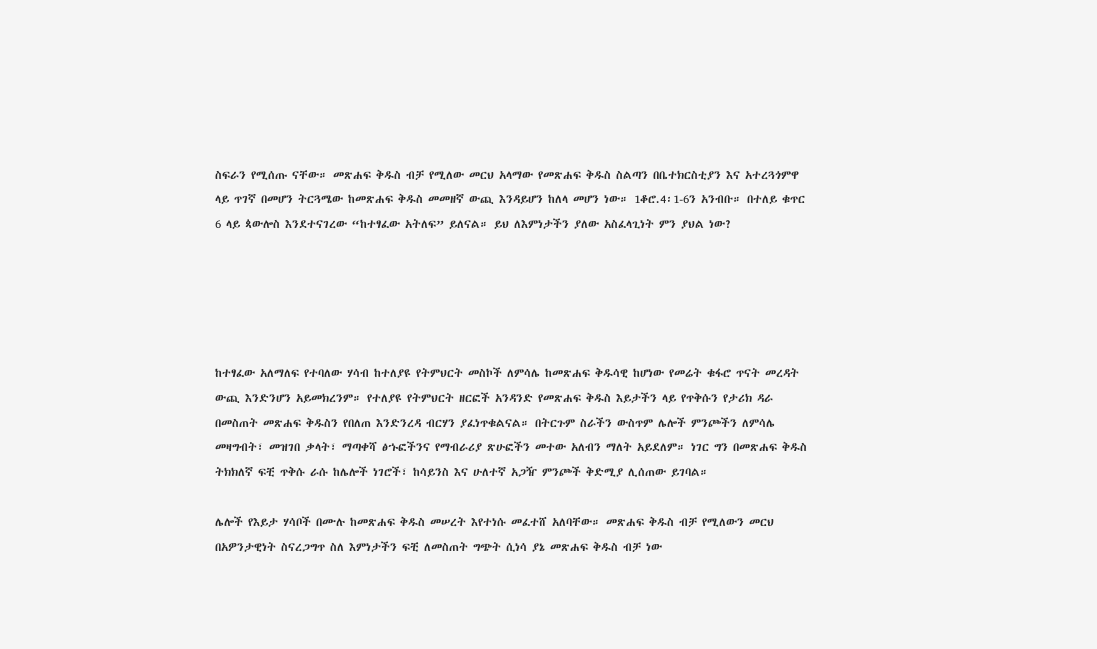ስፍራን የሚሰጡ ናቸው። መጽሐፍ ቅዱስ ብቻ የሚለው መርህ አላማው የመጽሐፍ ቅዱስ ስልጣን በቤተክርስቲያን እና አተረጓጎምዋ ላይ ጥገኛ በመሆን ትርጓሜው ከመጽሐፍ ቅዱስ መመዘኛ ውጪ እንዳይሆን ከለላ መሆን ነው። 1ቆሮ.4፡1-6ን አንብቡ። በተለይ ቁጥር 6 ላይ ጳውሎስ እንደተናገረው “ከተፃፈው አትለፍ” ይለናል። ይህ ለእምነታችን ያለው አስፈላጊነት ምን ያህል ነው?





ከተፃፈው አለማለፍ የተባለው ሃሳብ ከተለያዩ የትምህርት መስኮች ለምሳሌ ከመጽሐፍ ቅዱሳዊ ከሆነው የመሬት ቁፋሮ ጥናት መረዳት ውጪ እንድንሆን አይመክረንም። የተለያዩ የትምህርት ዘርፎች አንዳንድ የመጽሐፍ ቅዱስ እይታችን ላይ የጥቅሱን የታሪክ ዳራ በመስጠት መጽሐፍ ቅዱስን የበለጠ እንድንረዳ ብርሃን ያፈነጥቁልናል። በትርጉም ስራችን ውስጥም ሌሎች ምንጮችን ለምሳሌ መዛግብት፣ መዝገበ ቃላት፣ ማጣቀሻ ፅኁፎችንና የማብራሪያ ጽሁፎችን መተው አለብን ማለት አይደለም። ነገር ግን በመጽሐፍ ቅዱስ ትክክለኛ ፍቺ ጥቅሱ ራሱ ከሌሎች ነገሮች፣ ከሳይንስ እና ሁለተኛ አጋዥ ምንጮች ቅድሚያ ሊሰጠው ይገባል።

ሌሎች የእይታ ሃሳቦች በሙሉ ከመጽሐፍ ቅዱስ መሠረት እየተነሱ መፈተሸ አለባቸው። መጽሐፍ ቅዱስ ብቻ የሚለውን መርህ በአዎንታዊነት ስናረጋግጥ ስለ እምነታችን ፍቺ ለመስጠት ግጭት ሲነሳ ያኔ መጽሐፍ ቅዱስ ብቻ ነው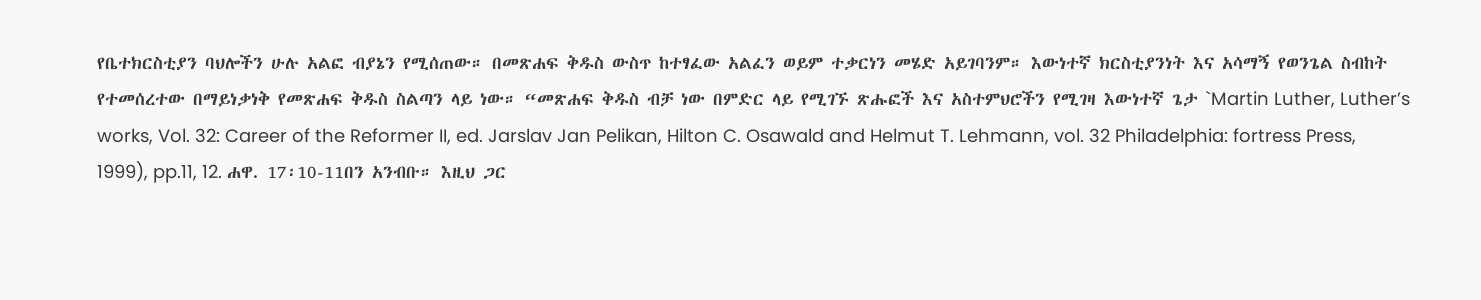የቤተክርስቲያን ባህሎችን ሁሉ አልፎ ብያኔን የሚሰጠው። በመጽሐፍ ቅዱስ ውስጥ ከተፃፈው አልፈን ወይም ተቃርነን መሄድ አይገባንም። እውነተኛ ክርስቲያንነት እና አሳማኝ የወንጌል ስብከት የተመሰረተው በማይነቃነቅ የመጽሐፍ ቅዱስ ስልጣን ላይ ነው። “መጽሐፍ ቅዱስ ብቻ ነው በምድር ላይ የሚገኙ ጽሑፎች እና አስተምህሮችን የሚገዛ እውነተኛ ጌታ `Martin Luther, Luther’s works, Vol. 32: Career of the Reformer II, ed. Jarslav Jan Pelikan, Hilton C. Osawald and Helmut T. Lehmann, vol. 32 Philadelphia: fortress Press, 1999), pp.11, 12. ሐዋ. 17፡10-11በን አንብቡ። እዚህ ጋር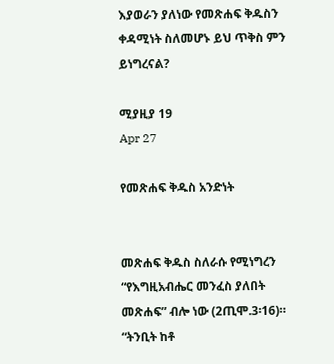እያወራን ያለነው የመጽሐፍ ቅዱስን ቀዳሚነት ስለመሆኑ ይህ ጥቅስ ምን ይነግረናል?

ሚያዚያ 19
Apr 27

የመጽሐፍ ቅዱስ አንድነት


መጽሐፍ ቅዱስ ስለራሱ የሚነግረን “የእግዚአብሔር መንፈስ ያለበት መጽሐፍ” ብሎ ነው (2ጢሞ.3፡16)። “ትንቢት ከቶ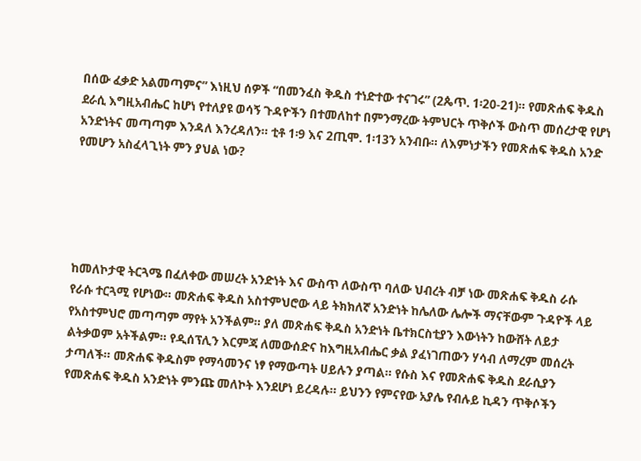በሰው ፈቃድ አልመጣምና” እነዚህ ሰዎች “በመንፈስ ቅዱስ ተነድተው ተናገሩ” (2ጴጥ. 1፡20-21)። የመጽሐፍ ቅዱስ ደራሲ እግዚአብሔር ከሆነ የተለያዩ ወሳኝ ጉዳዮችን በተመለከተ በምንማረው ትምህርት ጥቅሶች ውስጥ መሰረታዊ የሆነ አንድነትና መጣጣም እንዳለ እንረዳለን። ቲቶ 1፡9 እና 2ጢሞ. 1፡13ን አንብቡ። ለእምነታችን የመጽሐፍ ቅዱስ አንድ የመሆን አስፈላጊነት ምን ያህል ነው?





ከመለኮታዊ ትርጓሜ በፈለቀው መሠረት አንድነት እና ውስጥ ለውስጥ ባለው ህብረት ብቻ ነው መጽሐፍ ቅዱስ ራሱ የራሱ ተርጓሚ የሆነው። መጽሐፍ ቅዱስ አስተምህሮው ላይ ትክክለኛ አንድነት ከሌለው ሌሎች ማናቸውም ጉዳዮች ላይ የአስተምህሮ መጣጣም ማየት አንችልም። ያለ መጽሐፍ ቅዱስ አንድነት ቤተክርስቲያን እውነትን ከውሸት ለይታ ልትቃወም አትችልም። የዲሰፕሊን እርምጃ ለመውሰድና ከእግዚአብሔር ቃል ያፈነገጠውን ሃሳብ ለማረም መሰረት ታጣለች። መጽሐፍ ቅዱስም የማሳመንና ነፃ የማውጣት ሀይሉን ያጣል። የሱስ እና የመጽሐፍ ቅዱስ ደራሲያን የመጽሐፍ ቅዱስ አንድነት ምንጩ መለኮት እንደሆነ ይረዳሉ። ይህንን የምናየው አያሌ የብሉይ ኪዳን ጥቅሶችን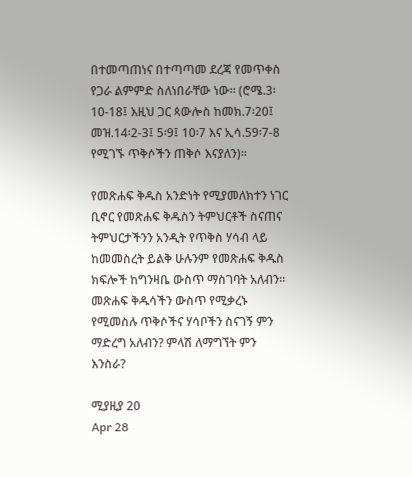በተመጣጠነና በተጣጣመ ደረጃ የመጥቀስ የጋራ ልምምድ ስለነበራቸው ነው። (ሮሜ.3፡10-18፤ እዚህ ጋር ጳውሎስ ከመክ.7፡20፤ መዝ.14፡2-3፤ 5፡9፤ 10፡7 እና ኢሳ.59፡7-8 የሚገኙ ጥቅሶችን ጠቅሶ እናያለን)።

የመጽሐፍ ቅዱስ አንድነት የሚያመለክተን ነገር ቢኖር የመጽሐፍ ቅዱስን ትምህርቶች ስናጠና ትምህርታችንን አንዲት የጥቅስ ሃሳብ ላይ ከመመስረት ይልቅ ሁሉንም የመጽሐፍ ቅዱስ ክፍሎች ከግንዛቤ ውስጥ ማስገባት አለብን። መጽሐፍ ቅዱሳችን ውስጥ የሚቃረኑ የሚመስሉ ጥቅሶችና ሃሳቦችን ስናገኝ ምን ማድረግ አለብን? ምላሽ ለማግኘት ምን እንስራ?

ሚያዚያ 20
Apr 28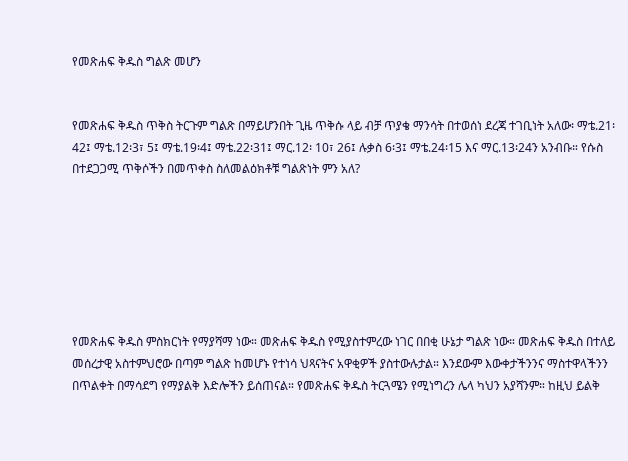የመጽሐፍ ቅዱስ ግልጽ መሆን


የመጽሐፍ ቅዱስ ጥቅስ ትርጉም ግልጽ በማይሆንበት ጊዜ ጥቅሱ ላይ ብቻ ጥያቄ ማንሳት በተወሰነ ደረጃ ተገቢነት አለው፡ ማቴ.21፡42፤ ማቴ.12፡3፣ 5፤ ማቴ.19፡4፤ ማቴ.22፡31፤ ማር.12፡ 10፣ 26፤ ሉቃስ 6፡3፤ ማቴ.24፡15 እና ማር.13፡24ን አንብቡ። የሱስ በተደጋጋሚ ጥቅሶችን በመጥቀስ ስለመልዕክቶቹ ግልጽነት ምን አለ?







የመጽሐፍ ቅዱስ ምስክርነት የማያሻማ ነው። መጽሐፍ ቅዱስ የሚያስተምረው ነገር በበቂ ሁኔታ ግልጽ ነው። መጽሐፍ ቅዱስ በተለይ መሰረታዊ አስተምህሮው በጣም ግልጽ ከመሆኑ የተነሳ ህጻናትና አዋቂዎች ያስተውሉታል። እንደውም እውቀታችንንና ማስተዋላችንን በጥልቀት በማሳደግ የማያልቅ እድሎችን ይሰጠናል። የመጽሐፍ ቅዱስ ትርጓሜን የሚነግረን ሌላ ካህን አያሻንም። ከዚህ ይልቅ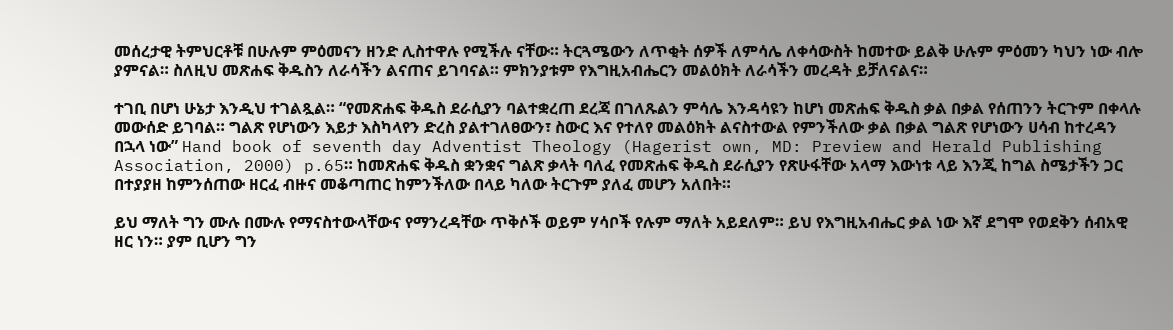መሰረታዊ ትምህርቶቹ በሁሉም ምዕመናን ዘንድ ሊስተዋሉ የሚችሉ ናቸው። ትርጓሜውን ለጥቂት ሰዎች ለምሳሌ ለቀሳውስት ከመተው ይልቅ ሁሉም ምዕመን ካህን ነው ብሎ ያምናል። ስለዚህ መጽሐፍ ቅዱስን ለራሳችን ልናጠና ይገባናል። ምክንያቱም የእግዚአብሔርን መልዕክት ለራሳችን መረዳት ይቻለናልና።

ተገቢ በሆነ ሁኔታ እንዲህ ተገልጿል። “የመጽሐፍ ቅዱስ ደራሲያን ባልተቋረጠ ደረጃ በገለጹልን ምሳሌ እንዳሳዩን ከሆነ መጽሐፍ ቅዱስ ቃል በቃል የሰጠንን ትርጉም በቀላሉ መውሰድ ይገባል። ግልጽ የሆነውን እይታ እስካላየን ድረስ ያልተገለፀውን፣ ስውር እና የተለየ መልዕክት ልናስተውል የምንችለው ቃል በቃል ግልጽ የሆነውን ሀሳብ ከተረዳን በኋላ ነው” Hand book of seventh day Adventist Theology (Hagerist own, MD: Preview and Herald Publishing Association, 2000) p.65። ከመጽሐፍ ቅዱስ ቋንቋና ግልጽ ቃላት ባለፈ የመጽሐፍ ቅዱስ ደራሲያን የጽሁፋቸው አላማ እውነቱ ላይ እንጂ ከግል ስሜታችን ጋር በተያያዘ ከምንሰጠው ዘርፈ ብዙና መቆጣጠር ከምንችለው በላይ ካለው ትርጉም ያለፈ መሆን አለበት።

ይህ ማለት ግን ሙሉ በሙሉ የማናስተውላቸውና የማንረዳቸው ጥቅሶች ወይም ሃሳቦች የሉም ማለት አይደለም። ይህ የእግዚአብሔር ቃል ነው እኛ ደግሞ የወደቅን ሰብአዊ ዘር ነን። ያም ቢሆን ግን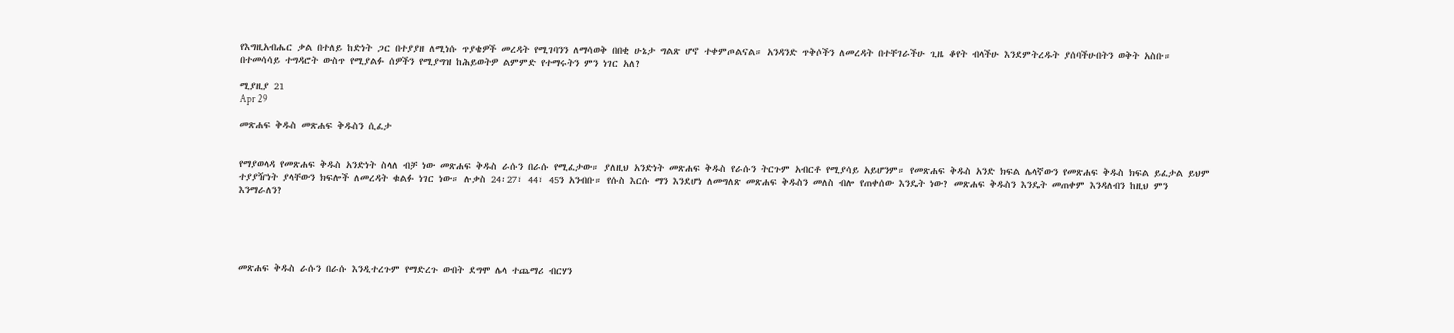የእግዚአብሔር ቃል በተለይ ከድነት ጋር በተያያዘ ለሚነሱ ጥያቄዎች መረዳት የሚገባንን ለማሳወቅ በበቂ ሁኔታ ግልጽ ሆኖ ተቀምጦልናል። አንዳንድ ጥቅሶችን ለመረዳት በተቸገራችሁ ጊዜ ቆየት ብላችሁ እንደምትረዱት ያሰባችሁበትን ወቅት አስቡ። በተመሳሳይ ተግዳሮት ውስጥ የሚያልፉ ሰዎችን የሚያግዝ ከሕይወትዎ ልምምድ የተማሩትን ምን ነገር አለ?

ሚያዚያ 21
Apr 29

መጽሐፍ ቅዱስ መጽሐፍ ቅዱስን ሲፈታ


የማያወላዳ የመጽሐፍ ቅዱስ አንድነት ስላለ ብቻ ነው መጽሐፍ ቅዱስ ራሱን በራሱ የሚፈታው። ያለዚህ አንድነት መጽሐፍ ቅዱስ የራሱን ትርጉም አብርቶ የሚያሳይ አይሆንም። የመጽሐፍ ቅዱስ አንድ ክፍል ሌላኛውን የመጽሐፍ ቅዱስ ክፍል ይፈታል ይህም ተያያዥነት ያላቸውን ክፍሎች ለመረዳት ቁልፉ ነገር ነው። ሉቃስ 24፡27፣ 44፣ 45ን አንብቡ። የሱስ እርሱ ማን እንደሆነ ለመግለጽ መጽሐፍ ቅዱስን መለስ ብሎ የጠቀሰው እንዴት ነው? መጽሐፍ ቅዱስን እንዴት መጠቀም እንዳለብን ከዚህ ምን እንማራለን?





መጽሐፍ ቅዱስ ራሱን በራሱ እንዲተረጉም የማድረጉ ውበት ደግሞ ሌላ ተጨማሪ ብርሃን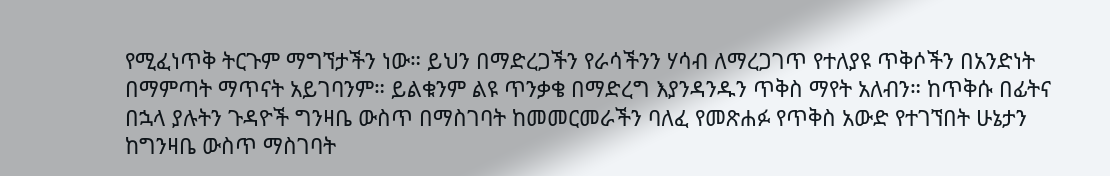የሚፈነጥቅ ትርጉም ማግኘታችን ነው። ይህን በማድረጋችን የራሳችንን ሃሳብ ለማረጋገጥ የተለያዩ ጥቅሶችን በአንድነት በማምጣት ማጥናት አይገባንም። ይልቁንም ልዩ ጥንቃቄ በማድረግ እያንዳንዱን ጥቅስ ማየት አለብን። ከጥቅሱ በፊትና በኋላ ያሉትን ጉዳዮች ግንዛቤ ውስጥ በማስገባት ከመመርመራችን ባለፈ የመጽሐፉ የጥቅስ አውድ የተገኘበት ሁኔታን ከግንዛቤ ውስጥ ማስገባት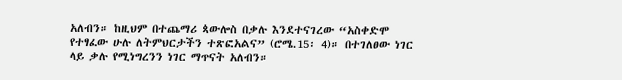አለብን። ከዚህም በተጨማሪ ጳውሎስ በቃሉ እንደተናገረው “አስቀድሞ የተፃፈው ሁሉ ለትምህርታችን ተጽፎአልና” (ሮሜ.15፡ 4)። በተገለፀው ነገር ላይ ቃሉ የሚነግረንን ነገር ማጥናት አለብን።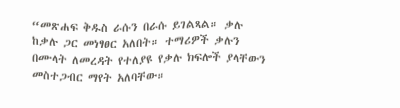“መጽሐፍ ቅዱስ ራሱን በራሱ ይገልጻል። ቃሉ ከቃሉ ጋር መነፃፀር አለበት። ተማሪዎች ቃሉን በሙላት ለመረዳት የተለያዩ የቃሉ ክፍሎች ያላቸውን መስተጋብር ማየት አለባቸው።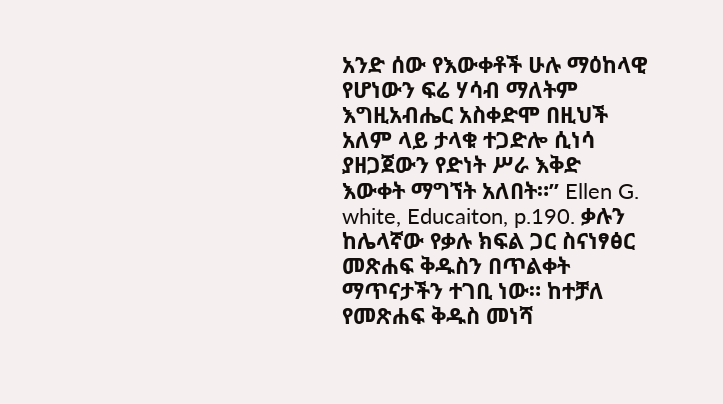አንድ ሰው የእውቀቶች ሁሉ ማዕከላዊ የሆነውን ፍሬ ሃሳብ ማለትም እግዚአብሔር አስቀድሞ በዚህች አለም ላይ ታላቁ ተጋድሎ ሲነሳ ያዘጋጀውን የድነት ሥራ እቅድ እውቀት ማግኘት አለበት።” Ellen G. white, Educaiton, p.190. ቃሉን ከሌላኛው የቃሉ ክፍል ጋር ስናነፃፅር መጽሐፍ ቅዱስን በጥልቀት ማጥናታችን ተገቢ ነው። ከተቻለ የመጽሐፍ ቅዱስ መነሻ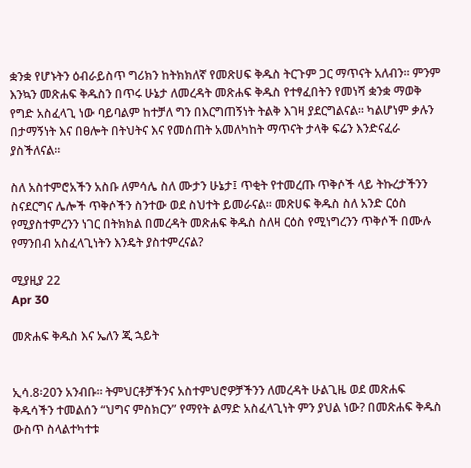ቋንቋ የሆኑትን ዕብራይስጥ ግሪክን ከትክክለኛ የመጽሀፍ ቅዱስ ትርጉም ጋር ማጥናት አለብን። ምንም እንኳን መጽሐፍ ቅዱስን በጥሩ ሁኔታ ለመረዳት መጽሐፍ ቅዱስ የተፃፈበትን የመነሻ ቋንቋ ማወቅ የግድ አስፈላጊ ነው ባይባልም ከተቻለ ግን በእርግጠኝነት ትልቅ እገዛ ያደርግልናል። ካልሆነም ቃሉን በታማኝነት እና በፀሎት በትህትና እና የመሰጠት አመለካከት ማጥናት ታላቅ ፍሬን እንድናፈራ ያስችለናል።

ስለ አስተምሮአችን አስቡ ለምሳሌ ስለ ሙታን ሁኔታ፤ ጥቂት የተመረጡ ጥቅሶች ላይ ትኩረታችንን ስናደርግና ሌሎች ጥቅሶችን ስንተው ወደ ስህተት ይመራናል። መጽሀፍ ቅዱስ ስለ አንድ ርዕስ የሚያስተምረንን ነገር በትክክል በመረዳት መጽሐፍ ቅዱስ ስለዛ ርዕስ የሚነግረንን ጥቅሶች በሙሉ የማንበብ አስፈላጊነትን እንዴት ያስተምረናል?

ሚያዚያ 22
Apr 30

መጽሐፍ ቅዱስ እና ኤለን ጂ ኋይት


ኢሳ.8፡20ን አንብቡ። ትምህርቶቻችንና አስተምህሮዎቻችንን ለመረዳት ሁልጊዜ ወደ መጽሐፍ ቅዱሳችን ተመልሰን “ህግና ምስክርን” የማየት ልማድ አስፈላጊነት ምን ያህል ነው? በመጽሐፍ ቅዱስ ውስጥ ስላልተካተቱ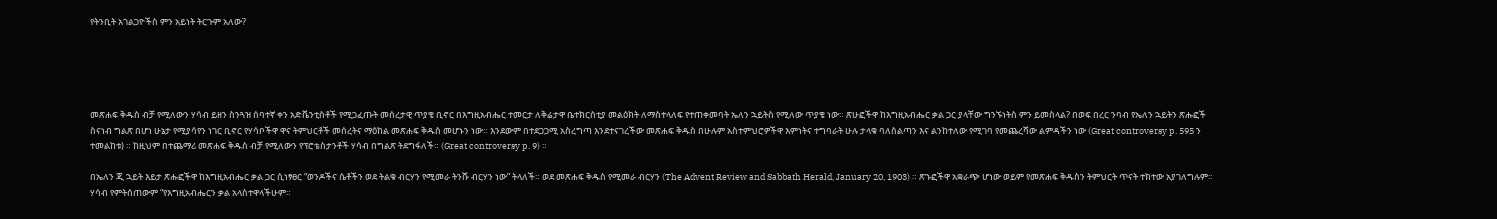የትንቢት አገልጋዮችስ ምን አይነት ትርጉም አለው?





መጽሐፍ ቅዱስ ብቻ የሚለውን ሃሳብ ይዘን ስንጓዝ ሰባተኛ ቀን አድቬንቲስቶች የሚጋፈጡት መሰረታዊ ጥያቄ ቢኖር በእግዚአብሔር ተመርታ ለቅሬታዋ ቤተክርስቲያ መልዕክት ለማስተላለፍ የተጠቀመባት ኤለን ኋይትስ የሚለው ጥያቄ ነው። ጽሁፎችዋ ከእግዚአብሔር ቃል ጋር ያላቸው ግንኙነትስ ምን ይመስላል? በወፍ በረር ንባብ የኤለን ኋይትን ጽሑፎች ስናነብ ግልጽ በሆነ ሁኔታ የሚያሳየን ነገር ቢኖር የሃሳቦችዋ ዋና ትምህርቶች መሰረትና ማዕከል መጽሐፍ ቅዱስ መሆኑን ነው። እንደውም በተደጋጋሚ አስረግጣ እንደተናገረችው መጽሐፍ ቅዱስ በሁሉም አስተምህሮዎችዋ እምነትና ተግባራት ሁሉ ታላቁ ባለስልጣን እና ልንከተለው የሚገባ የመጨረሻው ልምዳችን ነው (Great controversy p. 595 ን ተመልከቱ) ። ከዚህም በተጨማሪ መጽሐፍ ቅዱስ ብቻ የሚለውን የፕሮቴስታንቶች ሃሳብ በግልጽ ትደግፋለች። (Great controversy p. 9) ።

በኤለን ጂ ኋይት እይታ ጽሑፎችዋ ከእግዚአብሔር ቃል ጋር ሲነፃፀር “ወንዶችና ሴቶችን ወደ ትልቁ ብርሃን የሚመራ ትንሹ ብርሃን ነው” ትላለች። ወደ መጽሐፍ ቅዱስ የሚመራ ብርሃን (The Advent Review and Sabbath Herald, January 20, 1903) ። ጽኁፎችዋ አቋራጭ ሆነው ወይም የመጽሐፍ ቅዱስን ትምህርት ጥናት ተክተው አያገለግሉም። ሃሳብ የምትሰጠውም “የእግዚአብሔርን ቃል አላስተዋላችሁም።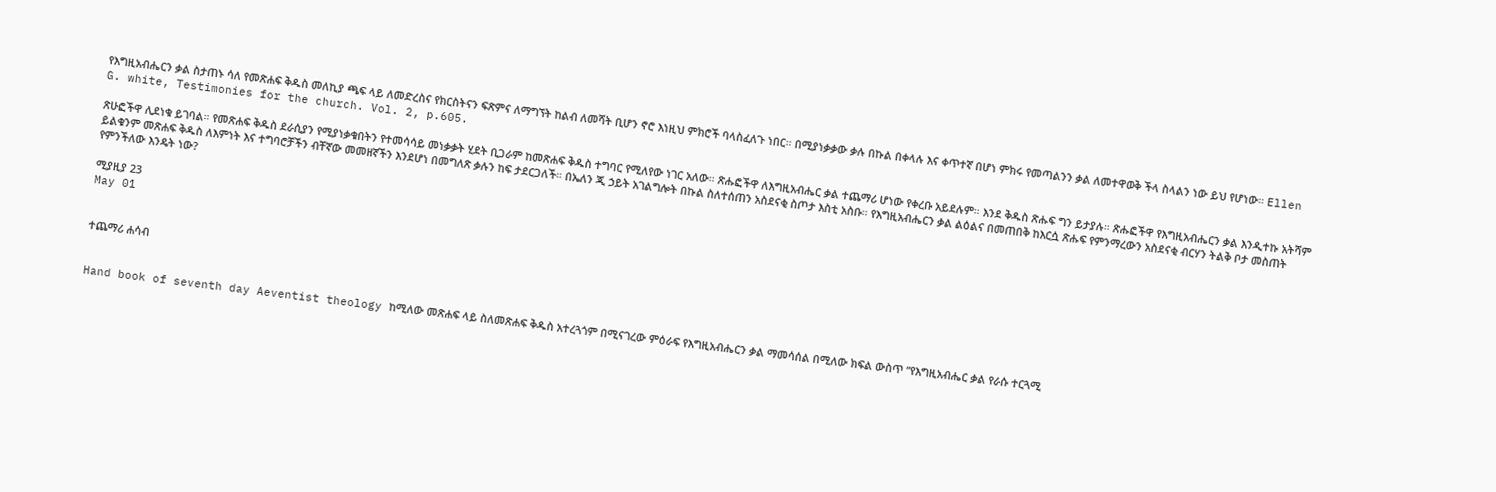የእግዚአብሔርን ቃል ስታጠኑ ሳለ የመጽሐፍ ቅዱስ መለኪያ ጫፍ ላይ ለመድረስና የክርስትናን ፍጽምና ለማግኘት ከልብ ለመሻት ቢሆን ኖሮ እነዚህ ምክሮች ባላስፈለጉ ነበር። በሚያነቃቃው ቃሉ በኩል በቀላሉ እና ቀጥተኛ በሆነ ምክሩ የመጣልንን ቃል ለመተዋወቅ ችላ ስላልን ነው ይህ የሆነው። Ellen G. white, Testimonies for the church. Vol. 2, p.605.

ጽሁፎችዋ ሊደነቁ ይገባል። የመጽሐፍ ቅዱስ ደራሲያን የሚያነቃቁበትን የተመሳሳይ መነቃቃት ሂደት ቢጋራም ከመጽሐፍ ቅዱስ ተግባር የሚለየው ነገር አለው። ጽሑፎችዋ ለእግዚአብሔር ቃል ተጨማሪ ሆነው የቀረቡ አይደሉም። እንደ ቅዱስ ጽሑፍ ግን ይታያሉ። ጽሑፎችዋ የእግዚአብሔርን ቃል እንዲተኩ አትሻም ይልቁንም መጽሐፍ ቅዱስ ለእምነት እና ተግባሮቻችን ብቸኛው መመዘኛችን እንደሆነ በመግለጽ ቃሉን ከፍ ታደርጋለች። በኤለን ጂ ኃይት አገልግሎት በኩል ስለተሰጠን አስደናቂ ስጦታ እስቲ አስቡ። የእግዚአብሔርን ቃል ልዕልና በመጠበቅ ከእርሷ ጽሑፍ የምንማረውን አስደናቂ ብርሃን ትልቅ ቦታ መስጠት የምንችለው እንዴት ነው?

ሚያዚያ 23
May 01


ተጨማሪ ሐሳብ


Hand book of seventh day Aeventist theology ከሚለው መጽሐፍ ላይ ስለመጽሐፍ ቅዱስ አተረጓጎም በሚናገረው ምዕራፍ የእግዚአብሔርን ቃል ማመሳሰል በሚለው ክፍል ውስጥ “የእግዚአብሔር ቃል የራሱ ተርጓሚ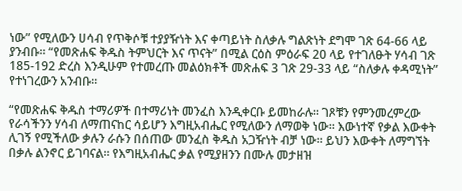ነው” የሚለውን ሀሳብ የጥቅሶቹ ተያያዥነት እና ቀጣይነት ስለቃሉ ግልጽነት ደግሞ ገጽ 64-66 ላይ ያንብቡ። “የመጽሐፍ ቅዱስ ትምህርት እና ጥናት” በሚል ርዕስ ምዕራፍ 20 ላይ የተገለፁት ሃሳብ ገጽ 185-192 ድረስ እንዲሁም የተመረጡ መልዕክቶች መጽሐፍ 3 ገጽ 29-33 ላይ “ስለቃሉ ቀዳሚነት” የተነገረውን አንብቡ።

“የመጽሐፍ ቅዱስ ተማሪዎች በተማሪነት መንፈስ እንዲቀርቡ ይመከራሉ። ገጾቹን የምንመረምረው የራሳችንን ሃሳብ ለማጠናከር ሳይሆን እግዚአብሔር የሚለውን ለማወቅ ነው። እውነተኛ የቃል እውቀት ሊገኝ የሚችለው ቃሉን ራሱን በሰጠው መንፈስ ቅዱስ አጋዥነት ብቻ ነው። ይህን እውቀት ለማግኘት በቃሉ ልንኖር ይገባናል። የእግዚአብሔር ቃል የሚያዘንን በሙሉ መታዘዝ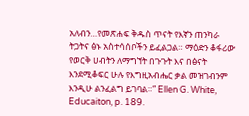አለብን…የመጽሐፍ ቅዱስ ጥናት የእኛን ጠንካራ ትጋትና ፅኑ አስተሳሰቦችን ይፈልጋል። ማዕድን ቆፋሪው የወርቅ ሀብትን ለማግኘት በጉጉት እና በፅናት እንደሚቆፍር ሁሉ የእግዚአብሔር ቃል መዝገብንም እንዲሁ ልንፈልግ ይገባል።” Ellen G. White, Educaiton, p. 189.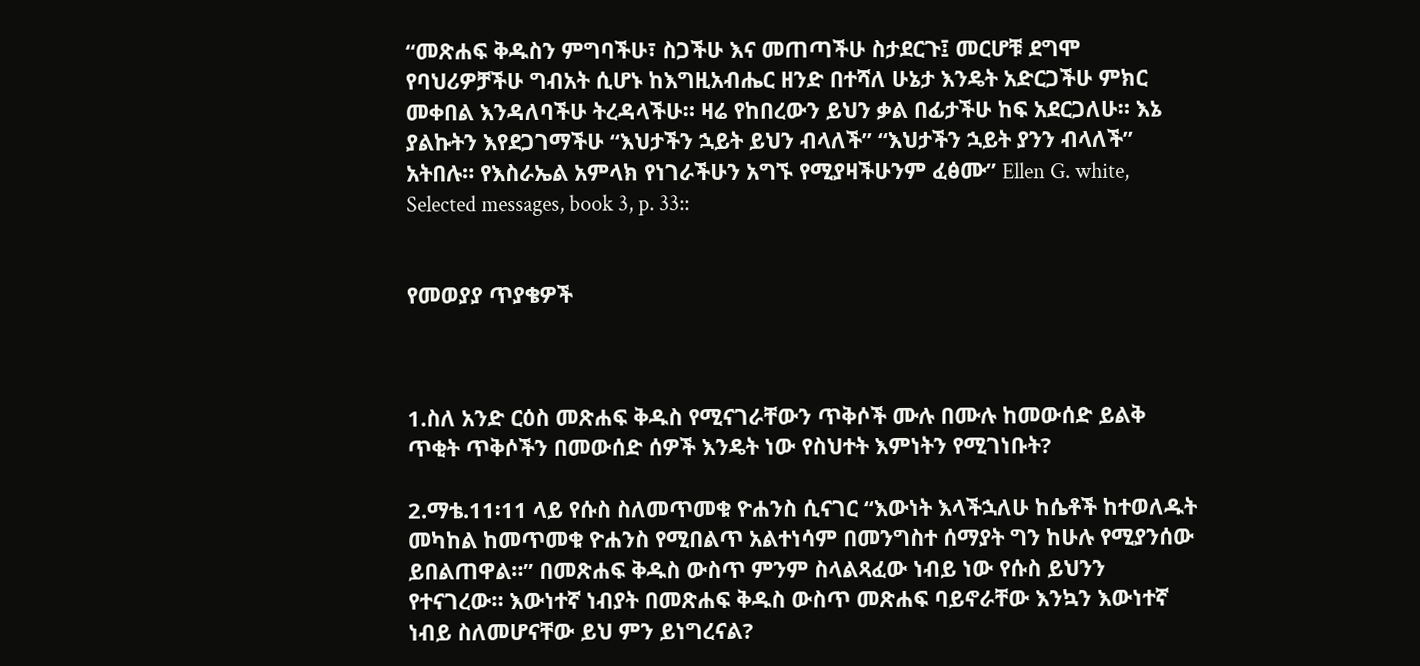“መጽሐፍ ቅዱስን ምግባችሁ፣ ስጋችሁ እና መጠጣችሁ ስታደርጉ፤ መርሆቹ ደግሞ የባህሪዎቻችሁ ግብአት ሲሆኑ ከእግዚአብሔር ዘንድ በተሻለ ሁኔታ እንዴት አድርጋችሁ ምክር መቀበል እንዳለባችሁ ትረዳላችሁ። ዛሬ የከበረውን ይህን ቃል በፊታችሁ ከፍ አደርጋለሁ። እኔ ያልኩትን እየደጋገማችሁ “እህታችን ኋይት ይህን ብላለች” “እህታችን ኋይት ያንን ብላለች” አትበሉ። የእስራኤል አምላክ የነገራችሁን አግኙ የሚያዛችሁንም ፈፅሙ” Ellen G. white, Selected messages, book 3, p. 33::


የመወያያ ጥያቄዎች



1.ስለ አንድ ርዕስ መጽሐፍ ቅዱስ የሚናገራቸውን ጥቅሶች ሙሉ በሙሉ ከመውሰድ ይልቅ ጥቂት ጥቅሶችን በመውሰድ ሰዎች እንዴት ነው የስህተት እምነትን የሚገነቡት?

2.ማቴ.11፡11 ላይ የሱስ ስለመጥመቁ ዮሐንስ ሲናገር “እውነት እላችኋለሁ ከሴቶች ከተወለዱት መካከል ከመጥመቁ ዮሐንስ የሚበልጥ አልተነሳም በመንግስተ ሰማያት ግን ከሁሉ የሚያንሰው ይበልጠዋል።” በመጽሐፍ ቅዱስ ውስጥ ምንም ስላልጻፈው ነብይ ነው የሱስ ይህንን የተናገረው። እውነተኛ ነብያት በመጽሐፍ ቅዱስ ውስጥ መጽሐፍ ባይኖራቸው እንኳን እውነተኛ ነብይ ስለመሆናቸው ይህ ምን ይነግረናል?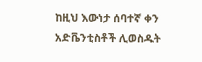ከዚህ እውነታ ሰባተኛ ቀን አድቬንቲስቶች ሊወስዱት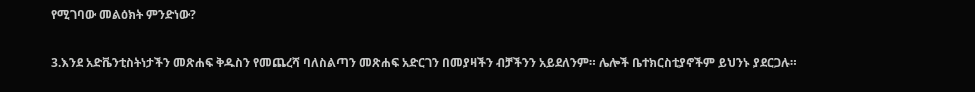የሚገባው መልዕክት ምንድነው?

3.እንደ አድቬንቲስትነታችን መጽሐፍ ቅዱስን የመጨረሻ ባለስልጣን መጽሐፍ አድርገን በመያዛችን ብቻችንን አይደለንም። ሌሎች ቤተክርስቲያኖችም ይህንኑ ያደርጋሉ።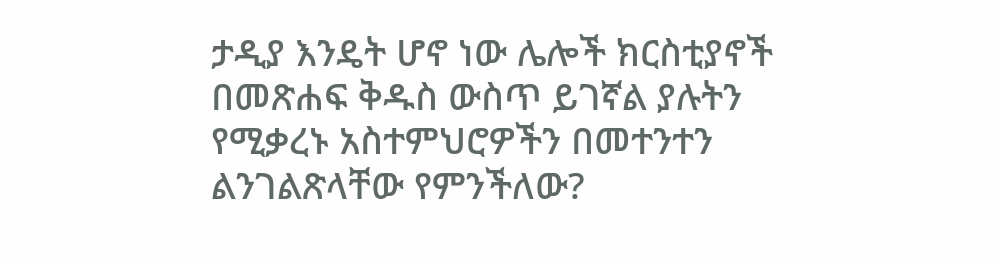ታዲያ እንዴት ሆኖ ነው ሌሎች ክርስቲያኖች በመጽሐፍ ቅዱስ ውስጥ ይገኛል ያሉትን የሚቃረኑ አስተምህሮዎችን በመተንተን ልንገልጽላቸው የምንችለው?